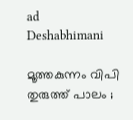ad
Deshabhimani

മൂത്തകുന്നം വിപി തുരുത്ത് പാലം ;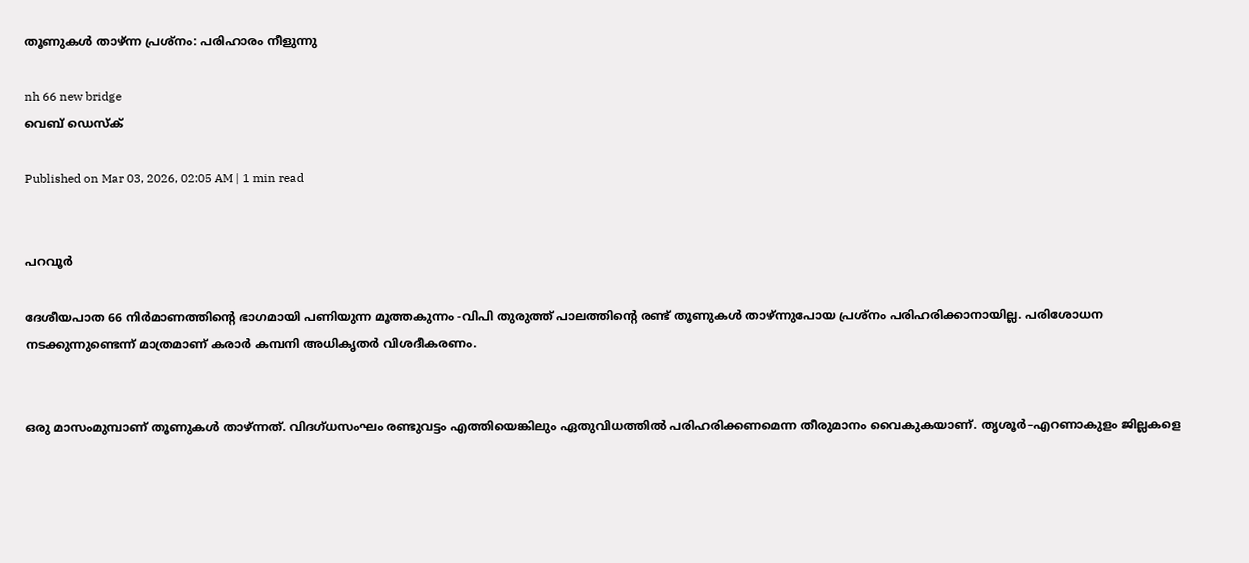തൂണുകൾ താഴ്ന്ന പ്രശ്‌നം: പരിഹാരം നീളുന്നു

nh 66 new bridge
വെബ് ഡെസ്ക്

Published on Mar 03, 2026, 02:05 AM | 1 min read


പറവൂർ

ദേശീയപാത 66 നിർമാണത്തിന്റെ ഭാഗമായി പണിയുന്ന മൂത്തകുന്നം -വിപി തുരുത്ത് പാലത്തിന്റെ രണ്ട് തൂണുകൾ താഴ്‌ന്നുപോയ പ്രശ്‌നം പരിഹരിക്കാനായില്ല. പരിശോധന നടക്കുന്നുണ്ടെന്ന്‌ മാത്രമാണ്‌ കരാർ കമ്പനി അധികൃതർ വിശദീകരണം.


ഒരു മാസംമുമ്പാണ് തൂണുകൾ താഴ്‌ന്നത്. വിദഗ്‌ധസംഘം രണ്ടുവട്ടം എത്തിയെങ്കിലും ഏതുവിധത്തിൽ പരിഹരിക്കണമെന്ന തീരുമാനം വൈകുകയാണ്. തൃശൂർ–എറണാകുളം ജില്ലകളെ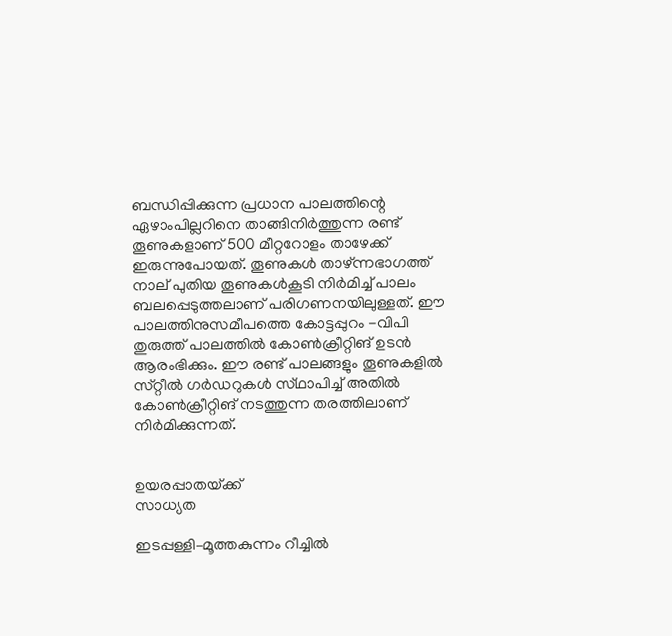ബന്ധിപ്പിക്കുന്ന പ്രധാന പാലത്തിന്റെ ഏഴാംപില്ലറിനെ താങ്ങിനിർത്തുന്ന രണ്ട് തൂണുകളാണ് 500 മീറ്ററോളം താഴേക്ക് ഇരുന്നുപോയത്. തൂണുകൾ താഴ്ന്നഭാഗത്ത് നാല് പുതിയ തൂണുകൾകൂടി നിർമിച്ച് പാലം ബലപ്പെടുത്തലാണ് പരിഗണനയിലുള്ളത്. ഈ പാലത്തിനുസമീപത്തെ കോട്ടപ്പുറം -വിപി തുരുത്ത് പാലത്തിൽ കോൺക്രീറ്റിങ് ഉടൻ ആരംഭിക്കും. ഈ രണ്ട് പാലങ്ങളും തൂണുകളിൽ സ്‌റ്റീൽ ഗർഡറുകൾ സ്‌ഥാപിച്ച് അതിൽ കോൺക്രീറ്റിങ് നടത്തുന്ന തരത്തിലാണ് നിർമിക്കുന്നത്.


ഉയരപ്പാതയ്‌ക്ക്‌
സാധ്യത

ഇടപ്പള്ളി–മൂത്തകുന്നം റീച്ചിൽ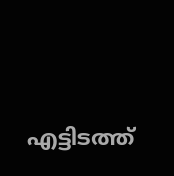എട്ടിടത്ത്‌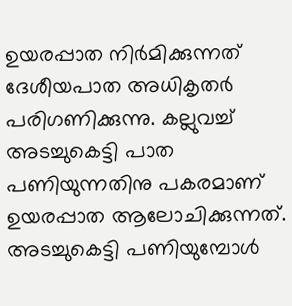ഉയരപ്പാത നിർമിക്കുന്നത്‌ ദേശീയപാത അധികൃതർ പരിഗണിക്കുന്നു. കല്ലുവച്ച് അടച്ചുകെട്ടി പാത പണിയുന്നതിനു പകരമാണ് ഉയരപ്പാത ആലോചിക്കുന്നത്. അടച്ചുകെട്ടി പണിയുമ്പോൾ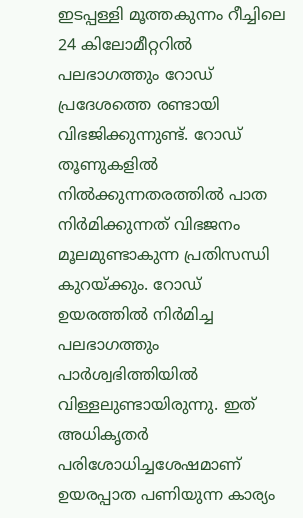ഇടപ്പള്ളി മൂത്തകുന്നം റീച്ചിലെ 24 കിലോമീറ്ററിൽ പലഭാഗത്തും റോഡ് പ്രദേശത്തെ രണ്ടായി വിഭജിക്കുന്നുണ്ട്. റോഡ് തൂണുകളിൽ നിൽക്കുന്നതരത്തിൽ പാത നിർമിക്കുന്നത് വിഭജനം മൂലമുണ്ടാകുന്ന പ്രതിസന്ധി കുറയ്ക്കും. റോഡ് ഉയരത്തിൽ നിർമിച്ച പലഭാഗത്തും പാർശ്വഭിത്തിയിൽ വിള്ളലുണ്ടായിരുന്നു. ഇത്‌ അധികൃതർ പരിശോധിച്ചശേഷമാണ്‌ ഉയരപ്പാത പണിയുന്ന കാര്യം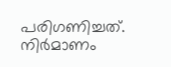പരിഗണിച്ചത്. നിർമാണം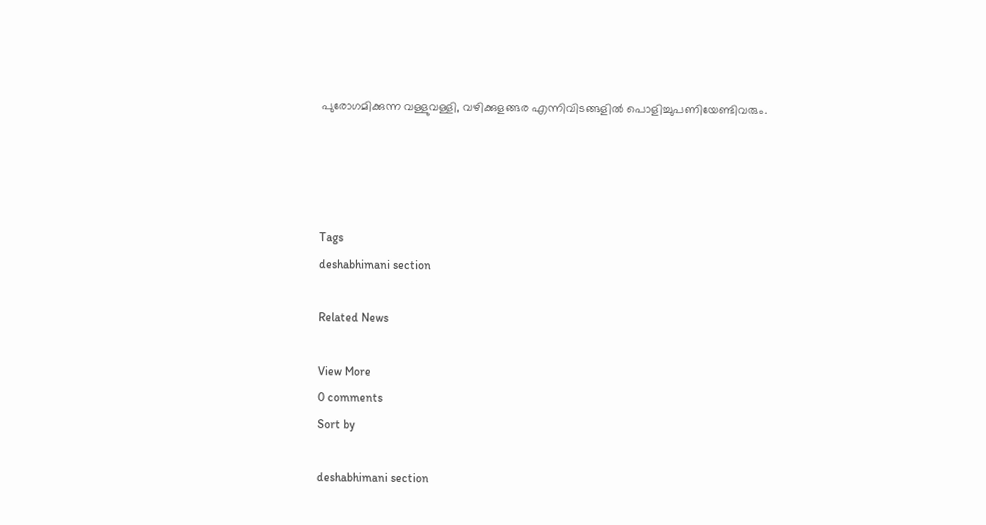പുരോഗമിക്കുന്ന വള്ളുവള്ളി, വഴിക്കുളങ്ങര എന്നിവിടങ്ങളിൽ പൊളിച്ചുപണിയേണ്ടിവരും.




Tags
deshabhimani section

Related News

View More
0 comments
Sort by

deshabhimani section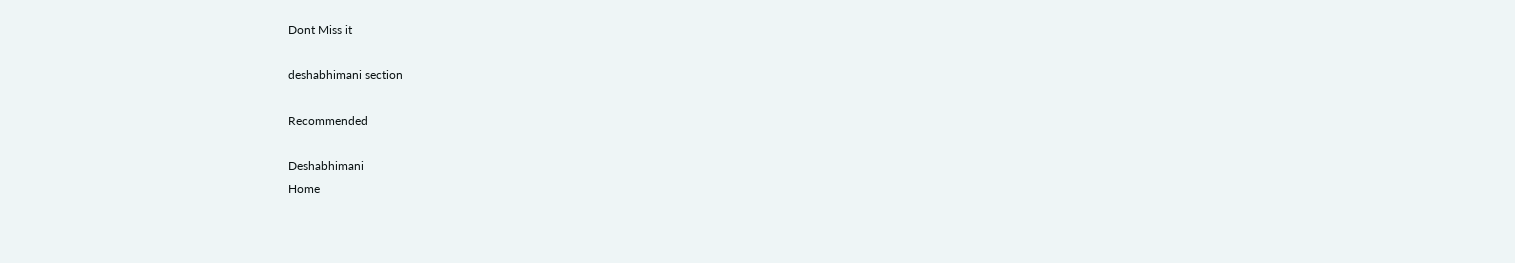Dont Miss it

deshabhimani section

Recommended

Deshabhimani
Home